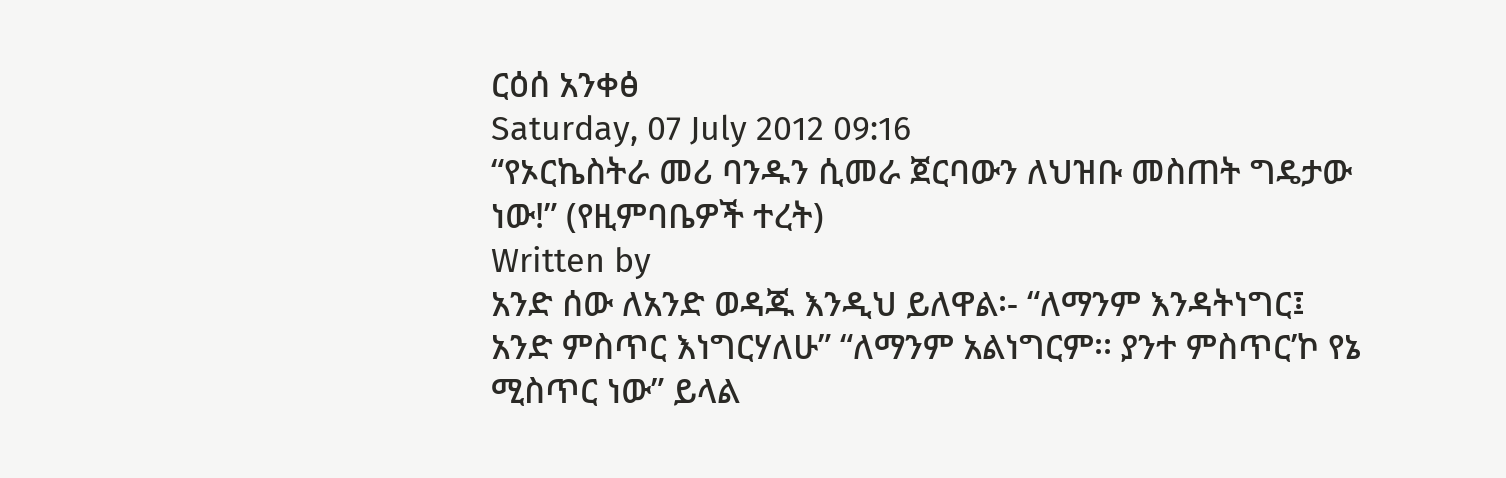ርዕሰ አንቀፅ
Saturday, 07 July 2012 09:16
“የኦርኬስትራ መሪ ባንዱን ሲመራ ጀርባውን ለህዝቡ መስጠት ግዴታው ነው!” (የዚምባቤዎች ተረት)
Written by
አንድ ሰው ለአንድ ወዳጁ እንዲህ ይለዋል፡- “ለማንም እንዳትነግር፤ አንድ ምስጥር እነግርሃለሁ” “ለማንም አልነግርም፡፡ ያንተ ምስጥር’ኮ የኔ ሚስጥር ነው” ይላል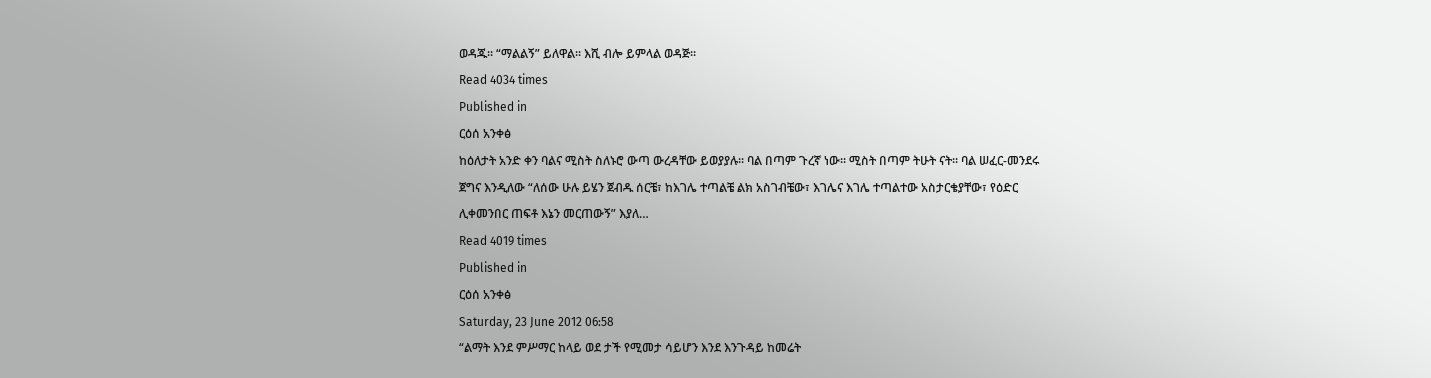ወዳጁ፡፡ “ማልልኝ” ይለዋል፡፡ እሺ ብሎ ይምላል ወዳጅ፡፡
Read 4034 times
Published in
ርዕሰ አንቀፅ
ከዕለታት አንድ ቀን ባልና ሚስት ስለኑሮ ውጣ ውረዳቸው ይወያያሉ፡፡ ባል በጣም ጉረኛ ነው፡፡ ሚስት በጣም ትሁት ናት፡፡ ባል ሠፈር-መንደሩ ጀግና እንዲለው “ለሰው ሁሉ ይሄን ጀብዱ ሰርቼ፣ ከእገሌ ተጣልቼ ልክ አስገብቼው፣ እገሌና እገሌ ተጣልተው አስታርቄያቸው፣ የዕድር ሊቀመንበር ጠፍቶ እኔን መርጠውኝ” እያለ…
Read 4019 times
Published in
ርዕሰ አንቀፅ
Saturday, 23 June 2012 06:58
“ልማት እንደ ምሥማር ከላይ ወደ ታች የሚመታ ሳይሆን እንደ እንጉዳይ ከመሬት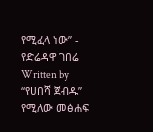የሚፈላ ነው” - የድሬዳዋ ገበሬ
Written by
“የሀበሻ ጀብዱ” የሚለው መፅሐፍ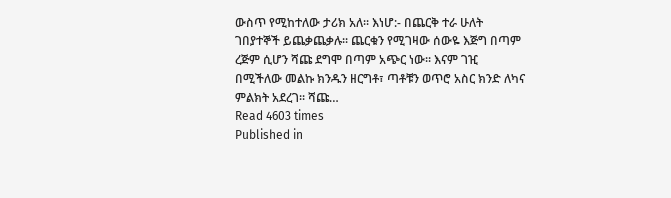ውስጥ የሚከተለው ታሪክ አለ፡፡ እነሆ:- በጨርቅ ተራ ሁለት ገበያተኞች ይጨቃጨቃሉ፡፡ ጨርቁን የሚገዛው ሰውዬ እጅግ በጣም ረጅም ሲሆን ሻጩ ደግሞ በጣም አጭር ነው፡፡ እናም ገዢ በሚችለው መልኩ ክንዱን ዘርግቶ፣ ጣቶቹን ወጥሮ አስር ክንድ ለካና ምልክት አደረገ፡፡ ሻጩ…
Read 4603 times
Published in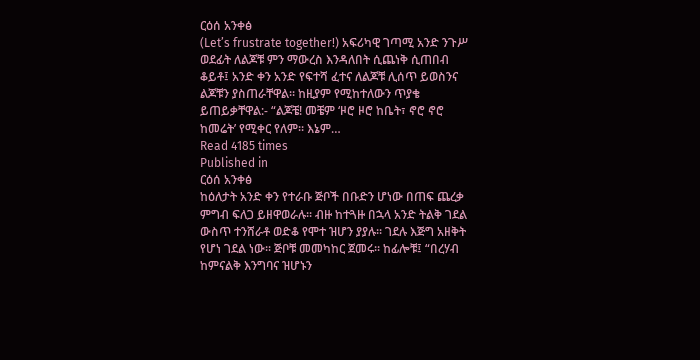ርዕሰ አንቀፅ
(Let’s frustrate together!) አፍሪካዊ ገጣሚ አንድ ንጉሥ ወደፊት ለልጆቹ ምን ማውረስ እንዳለበት ሲጨነቅ ሲጠበብ ቆይቶ፤ አንድ ቀን አንድ የፍተሻ ፈተና ለልጆቹ ሊሰጥ ይወስንና ልጆቹን ያስጠራቸዋል፡፡ ከዚያም የሚከተለውን ጥያቄ ይጠይቃቸዋል:- “ልጆቼ! መቼም ‘ዞሮ ዞሮ ከቤት፣ ኖሮ ኖሮ ከመሬት’ የሚቀር የለም፡፡ እኔም…
Read 4185 times
Published in
ርዕሰ አንቀፅ
ከዕለታት አንድ ቀን የተራቡ ጅቦች በቡድን ሆነው በጠፍ ጨረቃ ምግብ ፍለጋ ይዘዋወራሉ፡፡ ብዙ ከተጓዙ በኋላ አንድ ትልቅ ገደል ውስጥ ተንሸራቶ ወድቆ የሞተ ዝሆን ያያሉ፡፡ ገደሉ እጅግ አዘቅት የሆነ ገደል ነው፡፡ ጅቦቹ መመካከር ጀመሩ፡፡ ከፊሎቹ፤ “በረሃብ ከምናልቅ እንግባና ዝሆኑን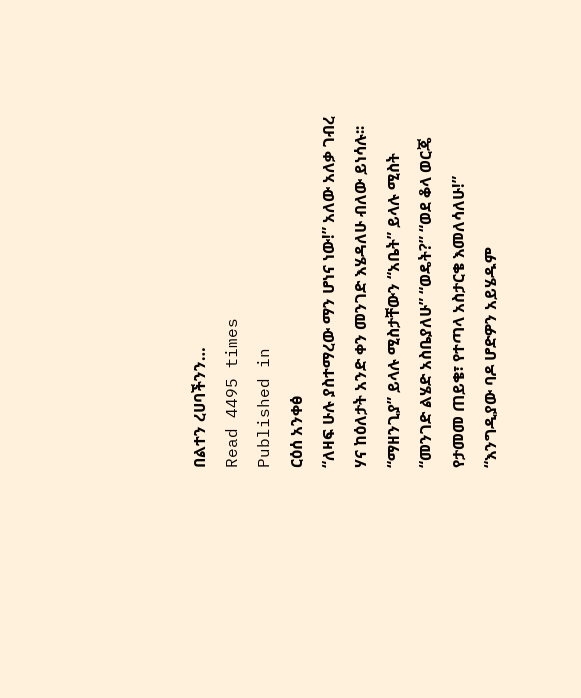በልተን ረሀባችንን…
Read 4495 times
Published in
ርዕሰ አንቀፅ
“ለዛፍ ሁሉ ያስተማረው ማን ሆነና ነው!” አለው አለቃ ገብረ ሃና ከዕለታት አንድ ቀን መንገድ እሄዳለሁ ብለው ይነሳሉ፡፡ “ማዘንጊያ” ይላሉ ሚስታቸውን “አቤት” ይላሉ ሚስት “መንገድ ልሄድ አስቤያለሁ” “ወዴት?” “ወደ ቆላ ወርጄ የታመመ ጠይቄ፣ የተጣላ አስታርቄ እመለሳለሁ!” “እንግዲያው ባዶ ሆድዎን አይሄዱም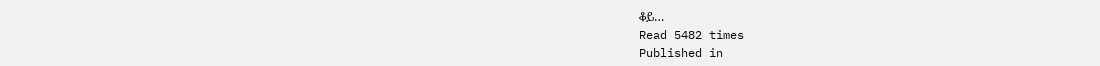ቆይ…
Read 5482 times
Published in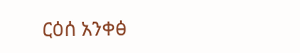ርዕሰ አንቀፅ